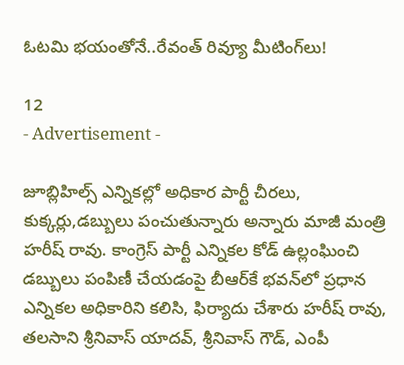ఓటమి భయంతోనే..రేవంత్ రివ్యూ మీటింగ్‌లు!

12
- Advertisement -

జూబ్లిహిల్స్ ఎన్నికల్లో అధికార పార్టీ చీరలు, కుక్కర్లు,డబ్బులు పంచుతున్నారు అన్నారు మాజీ మంత్రి హరీష్ రావు. కాంగ్రెస్ పార్టీ ఎన్నికల కోడ్ ఉల్లంఘించి డబ్బులు పంపిణీ చేయడంపై బీఆర్‌కే భవన్‌లో ప్రధాన ఎన్నికల అధికారిని కలిసి, ఫిర్యాదు చేశారు హరీష్ రావు, తలసాని శ్రీనివాస్ యాదవ్, శ్రీనివాస్ గౌడ్, ఎంపీ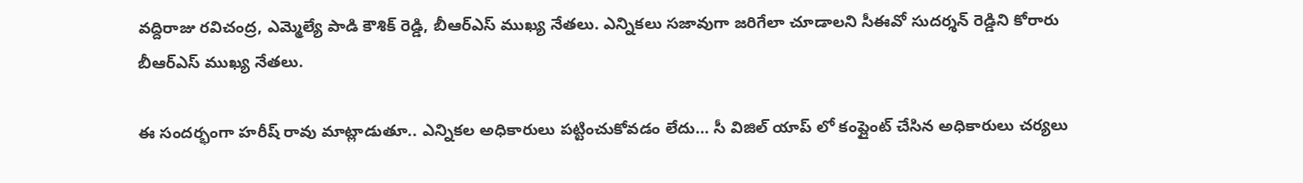వద్దిరాజు రవిచంద్ర, ఎమ్మెల్యే పాడి కౌశిక్ రెడ్డి, బీఆర్ఎస్ ముఖ్య నేతలు. ఎన్నికలు సజావుగా జరిగేలా చూడాలని సీఈవో సుదర్శన్ రెడ్డిని కోరారు బీఆర్ఎస్ ముఖ్య నేతలు.

ఈ సందర్భంగా హరీష్ రావు మాట్లాడుతూ.. ఎన్నికల అధికారులు పట్టించుకోవడం లేదు… సీ విజిల్ యాప్ లో కంప్లైంట్ చేసిన అధికారులు చర్యలు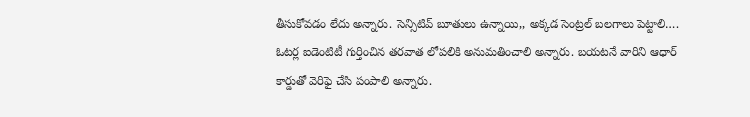తీసుకోవడం లేదు అన్నారు. సెన్సిటివ్ బూతులు ఉన్నాయి,, అక్కడ సెంట్రల్ బలగాలు పెట్టాలి…. ఓటర్ల ఐడెంటిటీ గుర్తించిన తరవాత లోపలికి అనుమతించాలి అన్నారు. బయటనే వారిని ఆధార్ కార్డుతో వెరిఫై చేసి పంపాలి అన్నారు.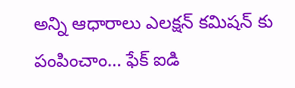అన్ని ఆధారాలు ఎలక్షన్ కమిషన్ కు పంపించాం… ఫేక్ ఐడి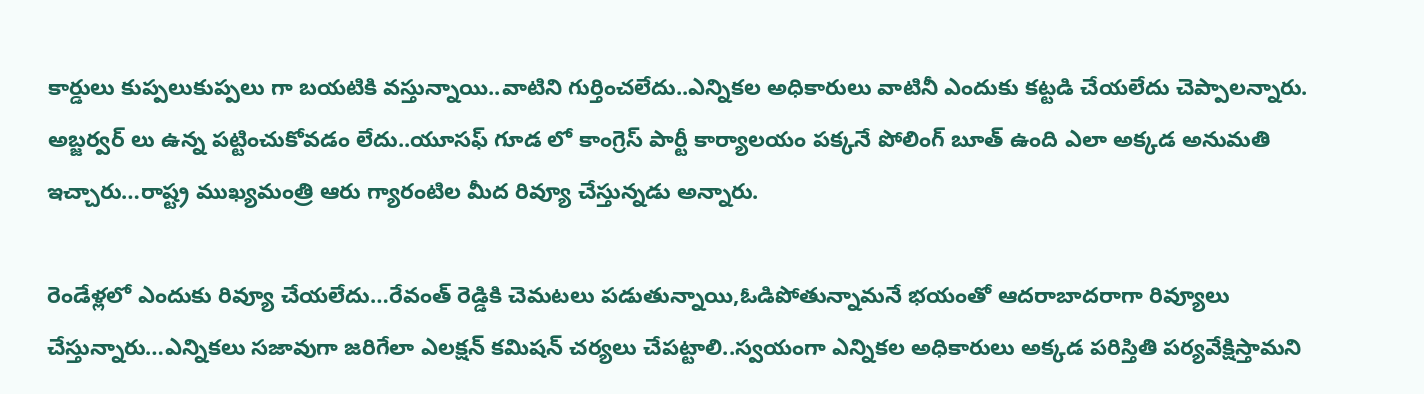కార్డులు కుప్పలుకుప్పలు గా బయటికి వస్తున్నాయి..వాటిని గుర్తించలేదు..ఎన్నికల అధికారులు వాటినీ ఎందుకు కట్టడి చేయలేదు చెప్పాలన్నారు. అబ్జర్వర్ లు ఉన్న పట్టించుకోవడం లేదు..యూసఫ్ గూడ లో కాంగ్రెస్ పార్టీ కార్యాలయం పక్కనే పోలింగ్ బూత్ ఉంది ఎలా అక్కడ అనుమతి ఇచ్చారు…రాష్ట్ర ముఖ్యమంత్రి ఆరు గ్యారంటిల మీద రివ్యూ చేస్తున్నడు అన్నారు.

రెండేళ్లలో ఎందుకు రివ్యూ చేయలేదు…రేవంత్ రెడ్డికి చెమటలు పడుతున్నాయి,ఓడిపోతున్నామనే భయంతో ఆదరాబాదరాగా రివ్యూలు చేస్తున్నారు…ఎన్నికలు సజావుగా జరిగేలా ఎలక్షన్ కమిషన్ చర్యలు చేపట్టాలి..స్వయంగా ఎన్నికల అధికారులు అక్కడ పరిస్తితి పర్యవేక్షిస్తామని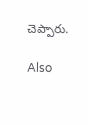చెప్పారు.

Also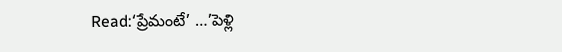Read:‘ప్రేమంటే’ …’పెళ్లి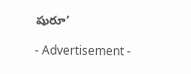షురూ’

- Advertisement -